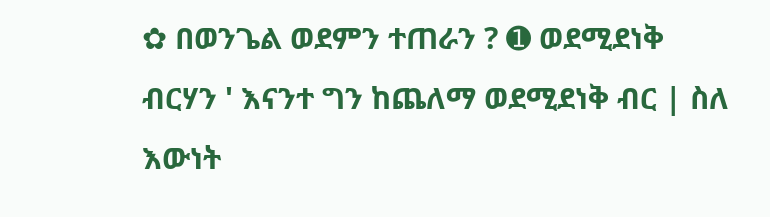✿ በወንጌል ወደምን ተጠራን ? ➊ ወደሚደነቅ ብርሃን ' እናንተ ግን ከጨለማ ወደሚደነቅ ብር | ስለ እውነት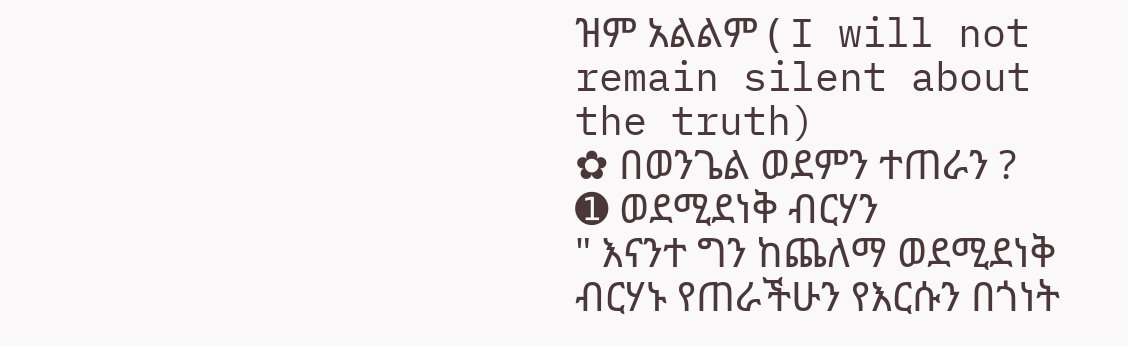ዝም አልልም ( I will not remain silent about the truth)
✿ በወንጌል ወደምን ተጠራን ?
➊ ወደሚደነቅ ብርሃን
" እናንተ ግን ከጨለማ ወደሚደነቅ ብርሃኑ የጠራችሁን የእርሱን በጎነት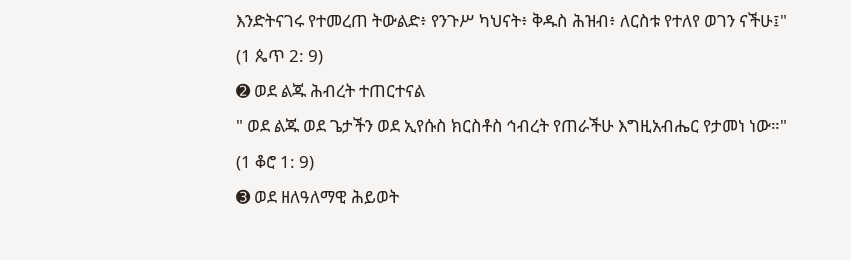እንድትናገሩ የተመረጠ ትውልድ፥ የንጉሥ ካህናት፥ ቅዱስ ሕዝብ፥ ለርስቱ የተለየ ወገን ናችሁ፤"
(1 ጴጥ 2: 9)
➋ ወደ ልጁ ሕብረት ተጠርተናል
" ወደ ልጁ ወደ ጌታችን ወደ ኢየሱስ ክርስቶስ ኅብረት የጠራችሁ እግዚአብሔር የታመነ ነው።"
(1 ቆሮ 1: 9)
➌ ወደ ዘለዓለማዊ ሕይወት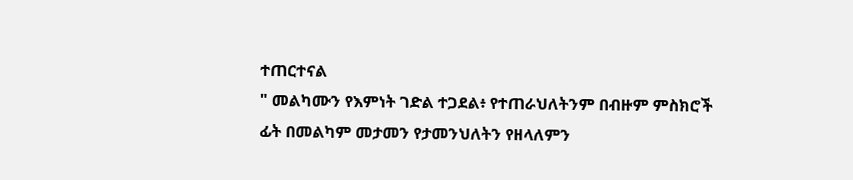ተጠርተናል
" መልካሙን የእምነት ገድል ተጋደል፥ የተጠራህለትንም በብዙም ምስክሮች ፊት በመልካም መታመን የታመንህለትን የዘላለምን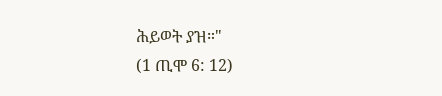ሕይወት ያዝ።"
(1 ጢሞ 6: 12)